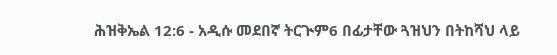ሕዝቅኤል 12:6 - አዲሱ መደበኛ ትርጒም6 በፊታቸው ጓዝህን በትከሻህ ላይ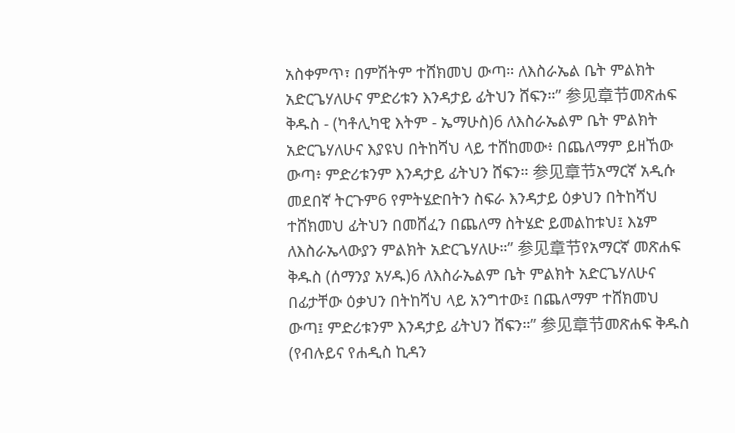አስቀምጥ፣ በምሽትም ተሸክመህ ውጣ። ለእስራኤል ቤት ምልክት አድርጌሃለሁና ምድሪቱን እንዳታይ ፊትህን ሸፍን።” 参见章节መጽሐፍ ቅዱስ - (ካቶሊካዊ እትም - ኤማሁስ)6 ለእስራኤልም ቤት ምልክት አድርጌሃለሁና እያዩህ በትከሻህ ላይ ተሸከመው፥ በጨለማም ይዘኸው ውጣ፥ ምድሪቱንም እንዳታይ ፊትህን ሸፍን። 参见章节አማርኛ አዲሱ መደበኛ ትርጉም6 የምትሄድበትን ስፍራ እንዳታይ ዕቃህን በትከሻህ ተሸክመህ ፊትህን በመሸፈን በጨለማ ስትሄድ ይመልከቱህ፤ እኔም ለእስራኤላውያን ምልክት አድርጌሃለሁ።” 参见章节የአማርኛ መጽሐፍ ቅዱስ (ሰማንያ አሃዱ)6 ለእስራኤልም ቤት ምልክት አድርጌሃለሁና በፊታቸው ዕቃህን በትከሻህ ላይ አንግተው፤ በጨለማም ተሸክመህ ውጣ፤ ምድሪቱንም እንዳታይ ፊትህን ሸፍን።” 参见章节መጽሐፍ ቅዱስ (የብሉይና የሐዲስ ኪዳን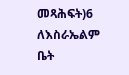መጻሕፍት)6 ለእስራኤልም ቤት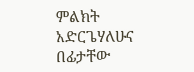ምልክት አድርጌሃለሁና በፊታቸው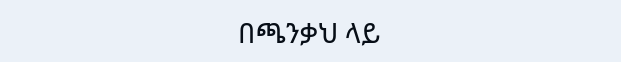በጫንቃህ ላይ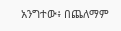አንግተው፥ በጨለማም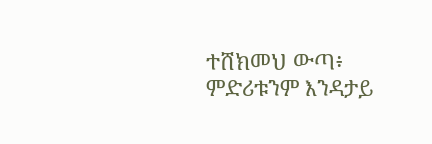ተሸክመህ ውጣ፥ ምድሪቱንም እንዳታይ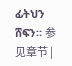ፊትህን ሸፍን። 参见章节 |